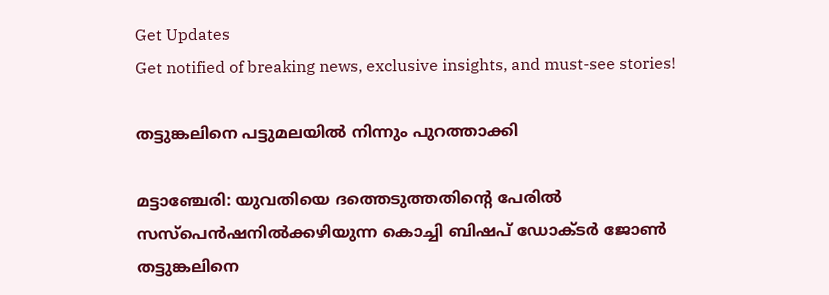Get Updates
Get notified of breaking news, exclusive insights, and must-see stories!

തട്ടുങ്കലിനെ പട്ടുമലയില്‍ നിന്നും പുറത്താക്കി

മട്ടാഞ്ചേരി: യുവതിയെ ദത്തെടുത്തതിന്റെ പേരില്‍ സസ്‌പെന്‍ഷനില്‍ക്കഴിയുന്ന കൊച്ചി ബിഷപ്‌ ഡോക്ടര്‍ ജോണ്‍ തട്ടുങ്കലിനെ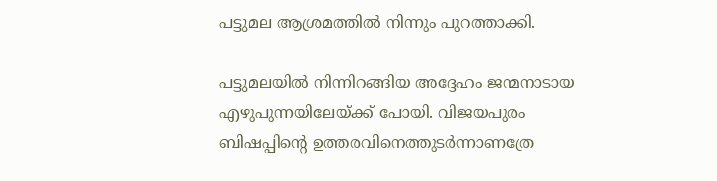പട്ടുമല ആശ്രമത്തില്‍ നിന്നും പുറത്താക്കി.

പട്ടുമലയില്‍ നിന്നിറങ്ങിയ അദ്ദേഹം ജന്മനാടായ എഴുപുന്നയിലേയ്‌ക്ക്‌ പോയി. വിജയപുരം ബിഷപ്പിന്റെ ഉത്തരവിനെത്തുടര്‍ന്നാണത്രേ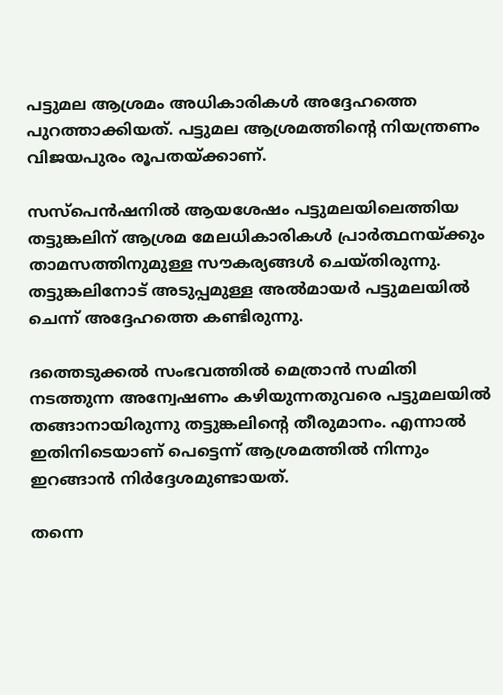പട്ടുമല ആശ്രമം അധികാരികള്‍ അദ്ദേഹത്തെ പുറത്താക്കിയത്‌. പട്ടുമല ആശ്രമത്തിന്റെ നിയന്ത്രണം വിജയപുരം രൂപതയ്‌ക്കാണ്‌.

സസ്‌പെന്‍ഷനില്‍ ആയശേഷം പട്ടുമലയിലെത്തിയ തട്ടുങ്കലിന്‌ ആശ്രമ മേലധികാരികള്‍ പ്രാര്‍ത്ഥനയ്‌ക്കും താമസത്തിനുമുള്ള സൗകര്യങ്ങള്‍ ചെയ്‌തിരുന്നു. തട്ടുങ്കലിനോട്‌ അടുപ്പമുള്ള അല്‍മായര്‍ പട്ടുമലയില്‍ ചെന്ന്‌ അദ്ദേഹത്തെ കണ്ടിരുന്നു.

ദത്തെടുക്കല്‍ സംഭവത്തില്‍ മെത്രാന്‍ സമിതി നടത്തുന്ന അന്വേഷണം കഴിയുന്നതുവരെ പട്ടുമലയില്‍ തങ്ങാനായിരുന്നു തട്ടുങ്കലിന്റെ തീരുമാനം. എന്നാല്‍ ഇതിനിടെയാണ്‌ പെട്ടെന്ന്‌ ആശ്രമത്തില്‍ നിന്നും ഇറങ്ങാന്‍ നിര്‍ദ്ദേശമുണ്ടായത്‌.

തന്നെ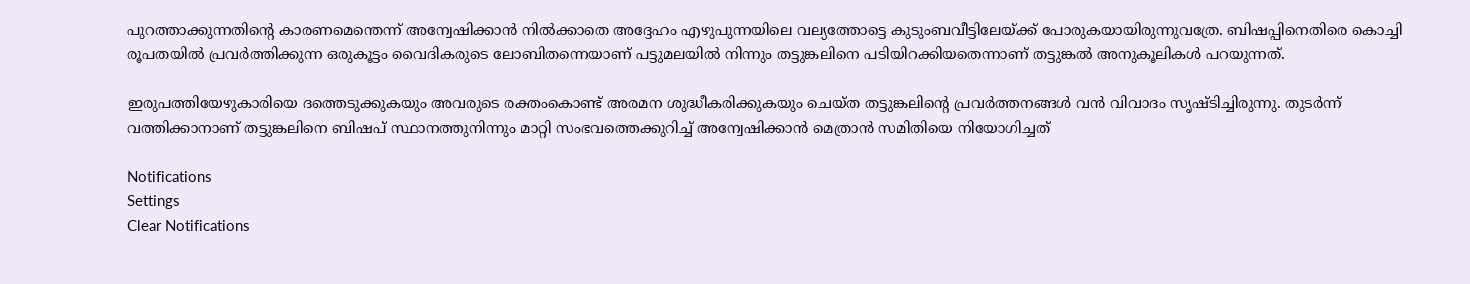പുറത്താക്കുന്നതിന്റെ കാരണമെന്തെന്ന്‌ അന്വേഷിക്കാന്‍ നില്‍ക്കാതെ അദ്ദേഹം എഴുപുന്നയിലെ വല്യത്തോട്ടെ കുടുംബവീട്ടിലേയ്‌ക്ക്‌ പോരുകയായിരുന്നുവത്രേ. ബിഷപ്പിനെതിരെ കൊച്ചി രൂപതയില്‍ പ്രവര്‍ത്തിക്കുന്ന ഒരുകൂട്ടം വൈദികരുടെ ലോബിതന്നെയാണ്‌ പട്ടുമലയില്‍ നിന്നും തട്ടുങ്കലിനെ പടിയിറക്കിയതെന്നാണ്‌ തട്ടുങ്കല്‍ അനുകൂലികള്‍ പറയുന്നത്‌.

ഇരുപത്തിയേഴുകാരിയെ ദത്തെടുക്കുകയും അവരുടെ രക്തംകൊണ്ട്‌ അരമന ശുദ്ധീകരിക്കുകയും ചെയ്‌ത തട്ടുങ്കലിന്റെ പ്രവര്‍ത്തനങ്ങള്‍ വന്‍ വിവാദം സൃഷ്ടിച്ചിരുന്നു. തുടര്‍ന്ന്‌ വത്തിക്കാനാണ്‌ തട്ടുങ്കലിനെ ബിഷപ്‌ സ്ഥാനത്തുനിന്നും മാറ്റി സംഭവത്തെക്കുറിച്ച്‌ അന്വേഷിക്കാന്‍ മെത്രാന്‍ സമിതിയെ നിയോഗിച്ചത്‌

Notifications
Settings
Clear Notifications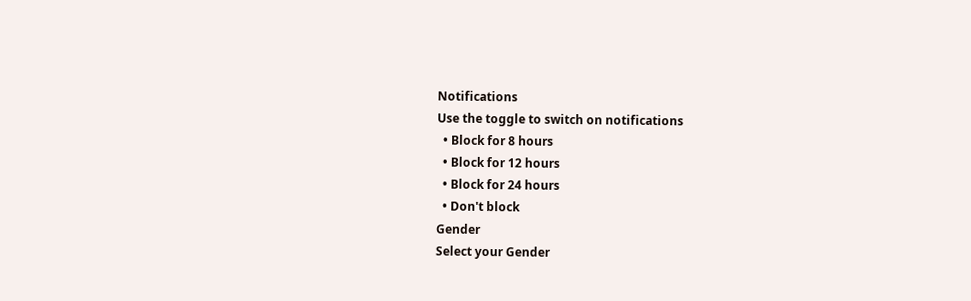Notifications
Use the toggle to switch on notifications
  • Block for 8 hours
  • Block for 12 hours
  • Block for 24 hours
  • Don't block
Gender
Select your Gender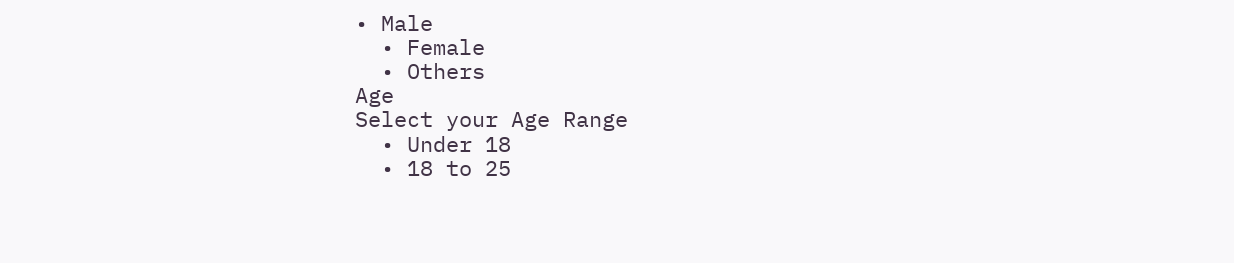• Male
  • Female
  • Others
Age
Select your Age Range
  • Under 18
  • 18 to 25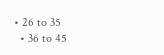• 26 to 35
  • 36 to 45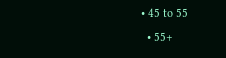• 45 to 55
  • 55+